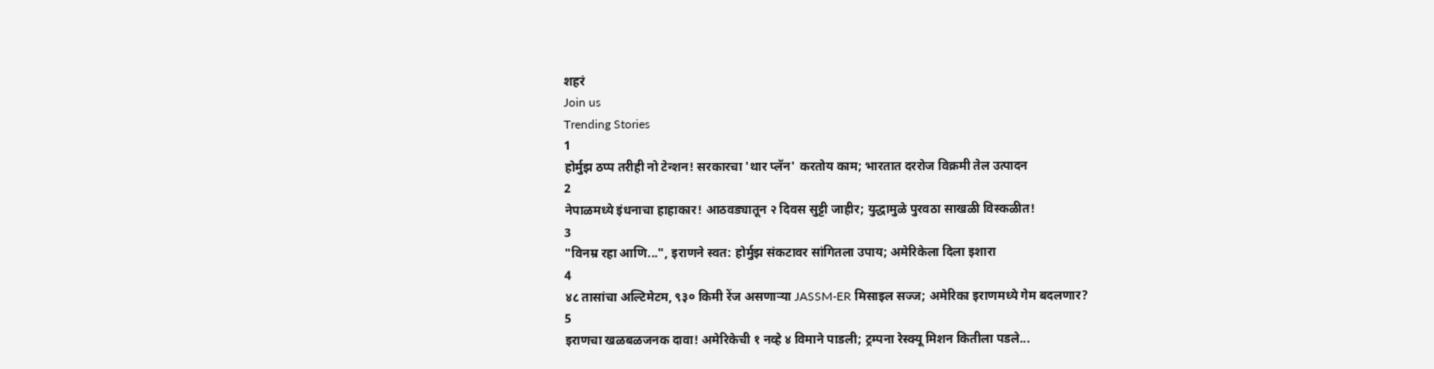शहरं
Join us
Trending Stories
1
होर्मुझ ठप्प तरीही नो टेन्शन! सरकारचा 'थार प्लॅन' करतोय काम; भारतात दररोज विक्रमी तेल उत्पादन
2
नेपाळमध्ये इंधनाचा हाहाकार! आठवड्यातून २ दिवस सुट्टी जाहीर; युद्धामुळे पुरवठा साखळी विस्कळीत!
3
"विनम्र रहा आणि...", इराणने स्वत: होर्मुझ संकटावर सांगितला उपाय; अमेरिकेला दिला इशारा
4
४८ तासांचा अल्टिमेटम, ९३० किमी रेंज असणाऱ्या JASSM-ER मिसाइल सज्ज; अमेरिका इराणमध्ये गेम बदलणार?
5
इराणचा खळबळजनक दावा! अमेरिकेची १ नव्हे ४ विमाने पाडली; ट्रम्पना रेस्क्यू मिशन कितीला पडले...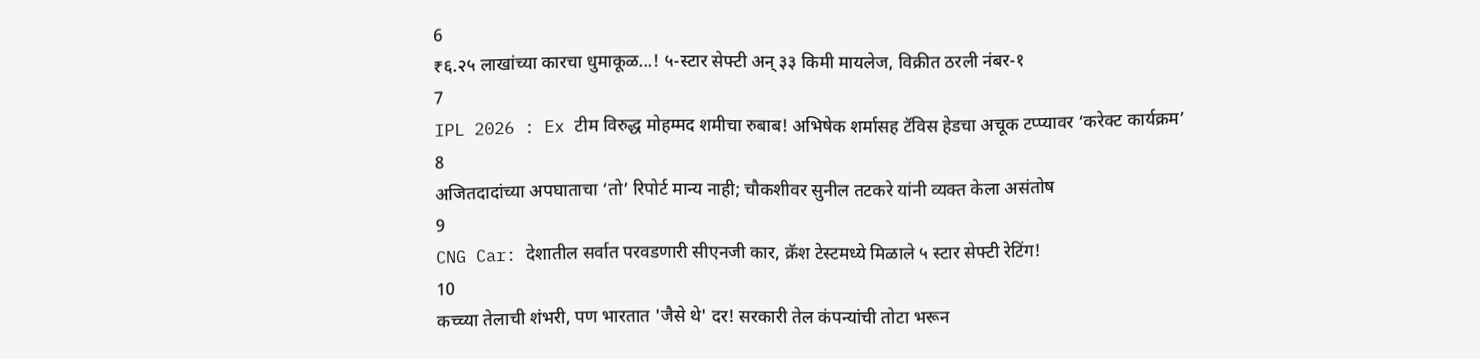6
₹६.२५ लाखांच्या कारचा धुमाकूळ...! ५-स्टार सेफ्टी अन् ३३ किमी मायलेज, विक्रीत ठरली नंबर-१
7
IPL 2026 : Ex टीम विरुद्ध मोहम्मद शमीचा रुबाब! अभिषेक शर्मासह टॅविस हेडचा अचूक टप्प्यावर ‘करेक्ट कार्यक्रम’
8
अजितदादांच्या अपघाताचा ‘तो’ रिपोर्ट मान्य नाही; चौकशीवर सुनील तटकरे यांनी व्यक्त केला असंतोष
9
CNG Car: देशातील सर्वात परवडणारी सीएनजी कार, क्रॅश टेस्टमध्ये मिळाले ५ स्टार सेफ्टी रेटिंग!
10
कच्च्या तेलाची शंभरी, पण भारतात 'जैसे थे' दर! सरकारी तेल कंपन्यांची तोटा भरून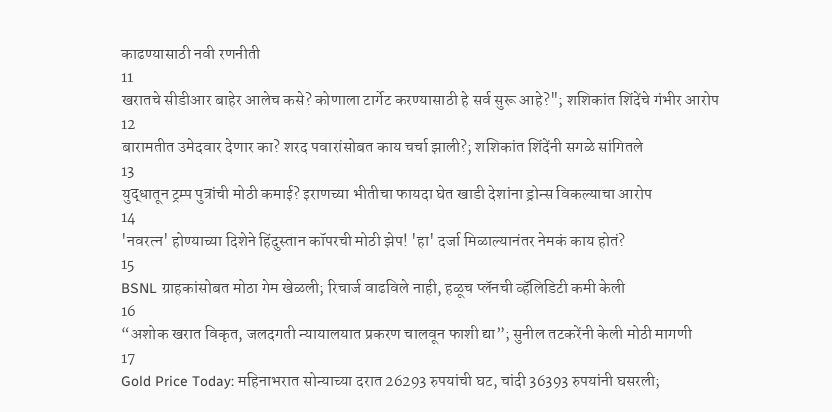काढण्यासाठी नवी रणनीती
11
खरातचे सीडीआर बाहेर आलेच कसे? कोणाला टार्गेट करण्यासाठी हे सर्व सुरू आहे?"; शशिकांत शिंदेंचे गंभीर आरोप
12
बारामतीत उमेदवार देणार का? शरद पवारांसोबत काय चर्चा झाली?; शशिकांत शिंदेंनी सगळे सांगितले
13
युद्धातून ट्रम्प पुत्रांची मोठी कमाई? इराणच्या भीतीचा फायदा घेत खाडी देशांना ड्रोन्स विकल्याचा आरोप
14
'नवरत्न' होण्याच्या दिशेने हिंदुस्तान कॉपरची मोठी झेप! 'हा' दर्जा मिळाल्यानंतर नेमकं काय होतं?
15
BSNL ग्राहकांसोबत मोठा गेम खेळली; रिचार्ज वाढविले नाही, हळूच प्लॅनची व्हॅलिडिटी कमी केली
16
“अशोक खरात विकृत, जलदगती न्यायालयात प्रकरण चालवून फाशी द्या”; सुनील तटकरेंनी केली मोठी मागणी
17
Gold Price Today: महिनाभरात सोन्याच्या दरात 26293 रुपयांची घट, चांदी 36393 रुपयांनी घसरली;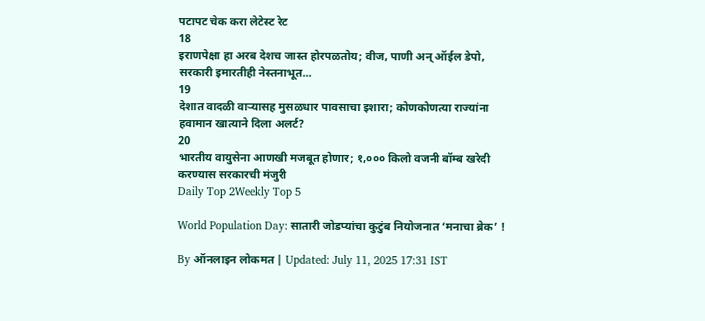पटापट चेक करा लेटेस्ट रेट
18
इराणपेक्षा हा अरब देशच जास्त होरपळतोय; वीज, पाणी अन् ऑईल डेपो, सरकारी इमारतीही नेस्तनाभूत...
19
देशात वादळी वाऱ्यासह मुसळधार पावसाचा इशारा; कोणकोणत्या राज्यांना हवामान खात्याने दिला अलर्ट?
20
भारतीय वायुसेना आणखी मजबूत होणार; १,००० किलो वजनी बॉम्ब खरेदी करण्यास सरकारची मंजुरी
Daily Top 2Weekly Top 5

World Population Day: सातारी जोडप्यांचा कुटुंब नियोजनात ‘मनाचा ब्रेक’ !

By ऑनलाइन लोकमत | Updated: July 11, 2025 17:31 IST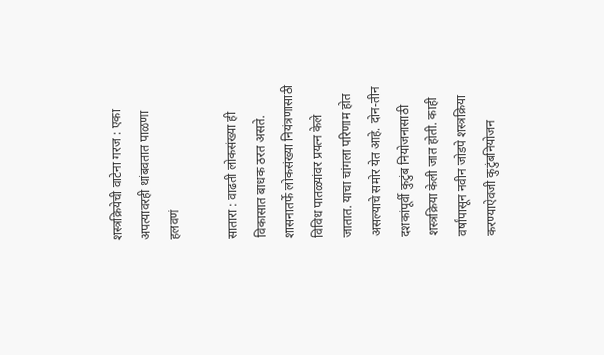शस्त्रक्रियेची वाटेना गरज : एका अपत्यावरही थांबवतात पाळणा हलवणं

सातारा : वाढती लोकसंख्या ही विकासात बाधक ठरत असते. शासनातर्फे लोकसंख्या नियंत्रणासाठी विविध पातळ्यांवर प्रयत्न केले जातात. याचा चांगला परिणाम होत असल्याचे समोर येत आहे. दोन-तीन दशकांपूर्वी कुटुंब नियोजनासाठी शस्त्रक्रिया केली जात होती. काही वर्षांपासून नवीन जोडपे शस्त्रक्रिया करण्याऐवजी कुटुंबनियोजन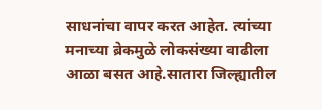साधनांचा वापर करत आहेत. त्यांच्या मनाच्या ब्रेकमुळे लोकसंख्या वाढीला आळा बसत आहे.सातारा जिल्ह्यातील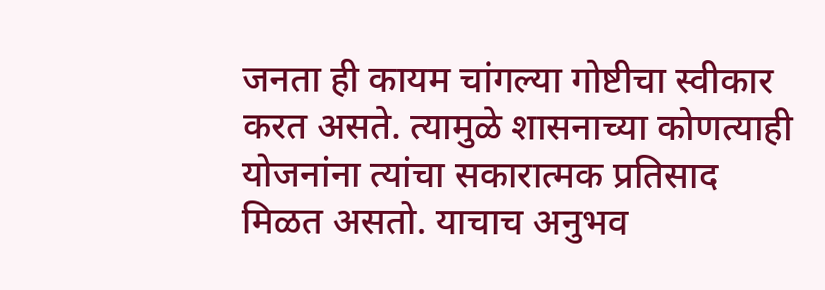जनता ही कायम चांगल्या गोष्टीचा स्वीकार करत असते. त्यामुळे शासनाच्या कोणत्याही योजनांना त्यांचा सकारात्मक प्रतिसाद मिळत असतो. याचाच अनुभव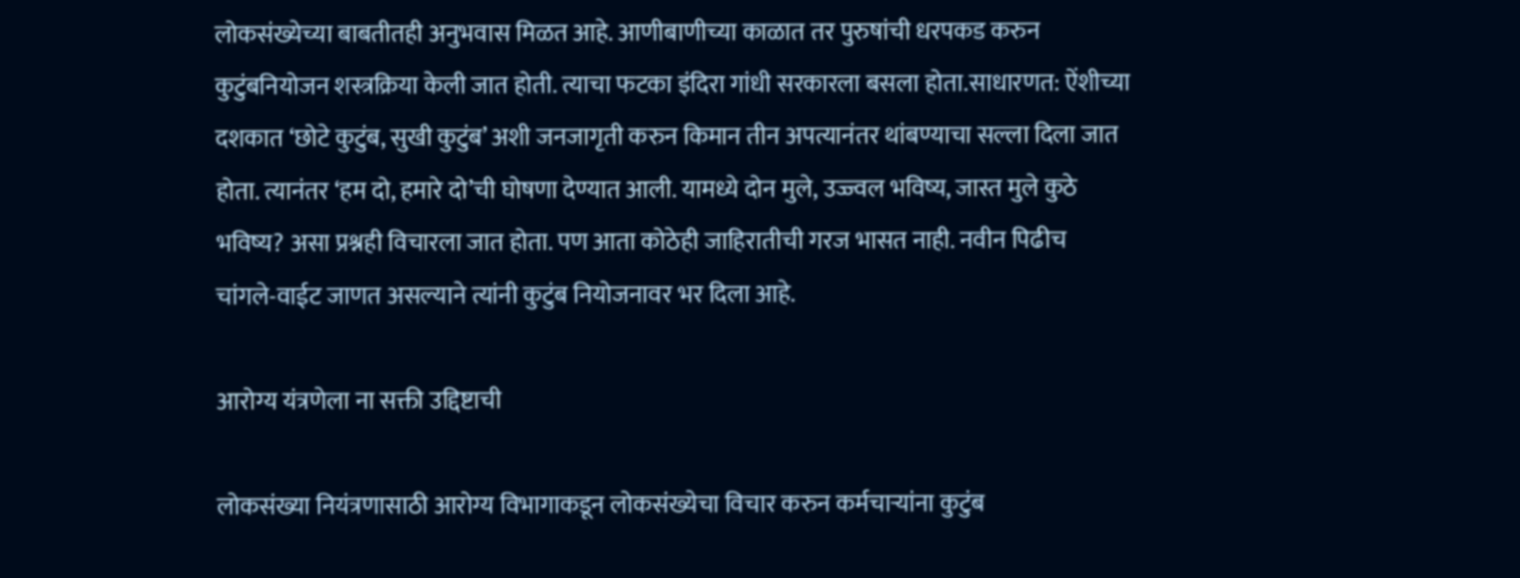लोकसंख्येच्या बाबतीतही अनुभवास मिळत आहे. आणीबाणीच्या काळात तर पुरुषांची धरपकड करुन कुटुंबनियोजन शस्त्रक्रिया केली जात होती. त्याचा फटका इंदिरा गांधी सरकारला बसला होता.साधारणत: ऐंशीच्या दशकात ‘छोटे कुटुंब, सुखी कुटुंब’ अशी जनजागृती करुन किमान तीन अपत्यानंतर थांबण्याचा सल्ला दिला जात होता. त्यानंतर ‘हम दो, हमारे दो’ची घोषणा देण्यात आली. यामध्ये दोन मुले, उज्ज्वल भविष्य, जास्त मुले कुठे भविष्य? असा प्रश्नही विचारला जात होता. पण आता कोठेही जाहिरातीची गरज भासत नाही. नवीन पिढीच चांगले-वाईट जाणत असल्याने त्यांनी कुटुंब नियोजनावर भर दिला आहे.

आरोग्य यंत्रणेला ना सक्ती उद्दिष्टाची

लोकसंख्या नियंत्रणासाठी आरोग्य विभागाकडून लोकसंख्येचा विचार करुन कर्मचाऱ्यांना कुटुंब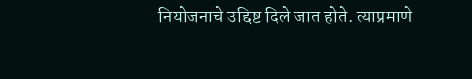नियोजनाचे उद्दिष्ट दिले जात होते. त्याप्रमाणे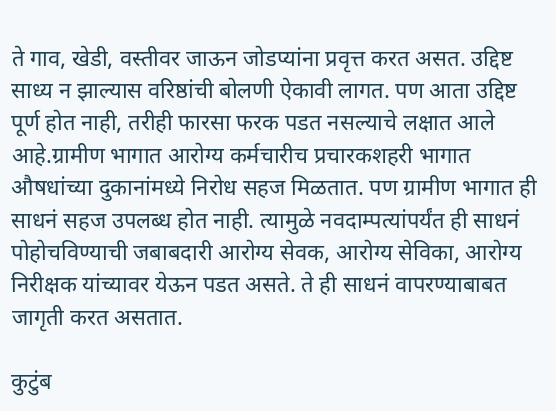ते गाव, खेडी, वस्तीवर जाऊन जोडप्यांना प्रवृत्त करत असत. उद्दिष्ट साध्य न झाल्यास वरिष्ठांची बोलणी ऐकावी लागत. पण आता उद्दिष्ट पूर्ण होत नाही, तरीही फारसा फरक पडत नसल्याचे लक्षात आले आहे.ग्रामीण भागात आरोग्य कर्मचारीच प्रचारकशहरी भागात औषधांच्या दुकानांमध्ये निरोध सहज मिळतात. पण ग्रामीण भागात ही साधनं सहज उपलब्ध होत नाही. त्यामुळे नवदाम्पत्यांपर्यंत ही साधनं पोहोचविण्याची जबाबदारी आरोग्य सेवक, आरोग्य सेविका, आरोग्य निरीक्षक यांच्यावर येऊन पडत असते. ते ही साधनं वापरण्याबाबत जागृती करत असतात.

कुटुंब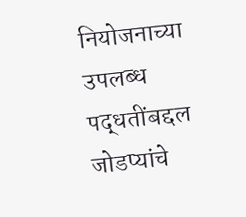नियोजनाच्या उपलब्ध पद्धतींबद्दल जोडप्यांचे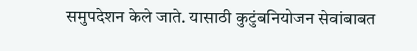समुपदेशन केले जाते. यासाठी कुटुंबनियोजन सेवांबाबत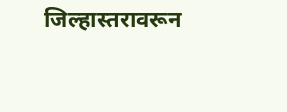जिल्हास्तरावरून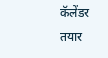कॅलेंडर तयार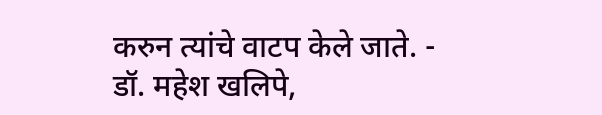करुन त्यांचे वाटप केले जाते. - डॉ. महेश खलिपे,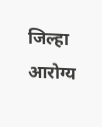जिल्हा आरोग्य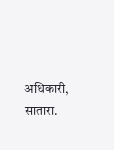अधिकारी, सातारा.